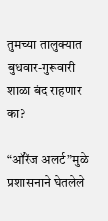तुमच्या तालुक्यात बुधवार-गुरूवारी शाळा बंद राहणार का?

“ऑरेंज अलर्ट”मुळे प्रशासनाने घेतलेले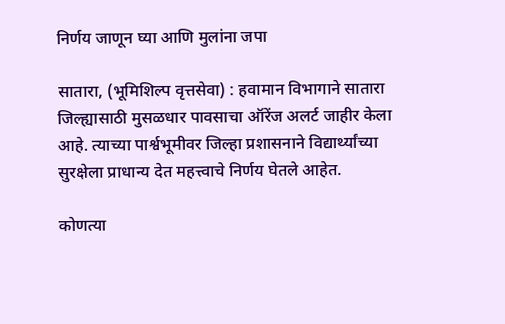निर्णय जाणून घ्या आणि मुलांना जपा

सातारा, (भूमिशिल्प वृत्तसेवा) : हवामान विभागाने सातारा जिल्ह्यासाठी मुसळधार पावसाचा ऑरेंज अलर्ट जाहीर केला आहे. त्याच्या पार्श्वभूमीवर जिल्हा प्रशासनाने विद्यार्थ्यांच्या सुरक्षेला प्राधान्य देत महत्त्वाचे निर्णय घेतले आहेत.

कोणत्या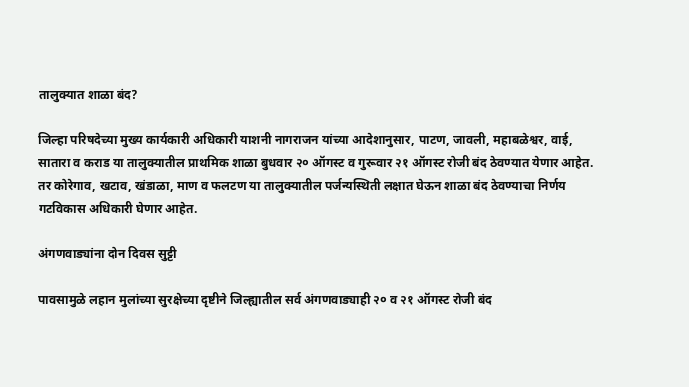तालुक्यात शाळा बंद?

जिल्हा परिषदेच्या मुख्य कार्यकारी अधिकारी याशनी नागराजन यांच्या आदेशानुसार, पाटण, जावली, महाबळेश्वर, वाई, सातारा व कराड या तालुक्यातील प्राथमिक शाळा बुधवार २० ऑगस्ट व गुरूवार २१ ऑगस्ट रोजी बंद ठेवण्यात येणार आहेत. तर कोरेगाव, खटाव, खंडाळा, माण व फलटण या तालुक्यातील पर्जन्यस्थिती लक्षात घेऊन शाळा बंद ठेवण्याचा निर्णय गटविकास अधिकारी घेणार आहेत.

अंगणवाड्यांना दोन दिवस सुट्टी

पावसामुळे लहान मुलांच्या सुरक्षेच्या दृष्टीने जिल्ह्यातील सर्व अंगणवाड्याही २० व २१ ऑगस्ट रोजी बंद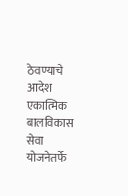ठेवण्याचे आदेश एकात्मिक बालविकास सेवा योजनेतर्फे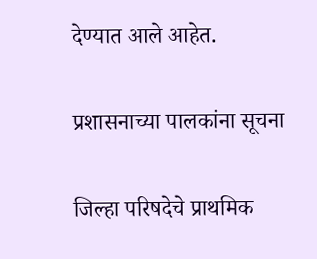देण्यात आले आहेत.

प्रशासनाच्या पालकांना सूचना

जिल्हा परिषदेचे प्राथमिक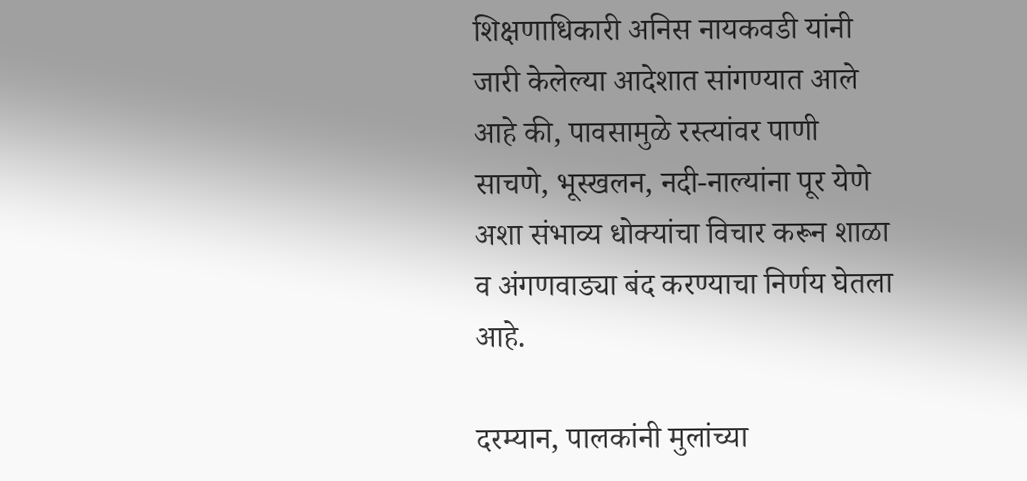शिक्षणाधिकारी अनिस नायकवडी यांनी जारी केलेल्या आदेशात सांगण्यात आले आहे की, पावसामुळे रस्त्यांवर पाणी साचणे, भूस्खलन, नदी-नाल्यांना पूर येणे अशा संभाव्य धोक्यांचा विचार करून शाळा व अंगणवाड्या बंद करण्याचा निर्णय घेतला आहे.

दरम्यान, पालकांनी मुलांच्या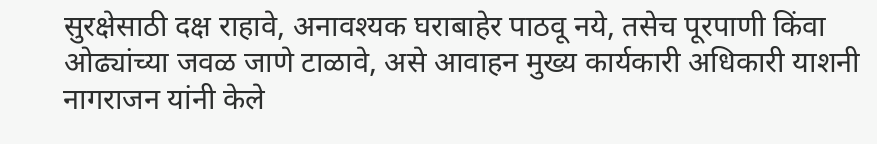सुरक्षेसाठी दक्ष राहावे, अनावश्यक घराबाहेर पाठवू नये, तसेच पूरपाणी किंवा ओढ्यांच्या जवळ जाणे टाळावे, असे आवाहन मुख्य कार्यकारी अधिकारी याशनी नागराजन यांनी केले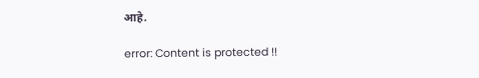आहे.

error: Content is protected !!